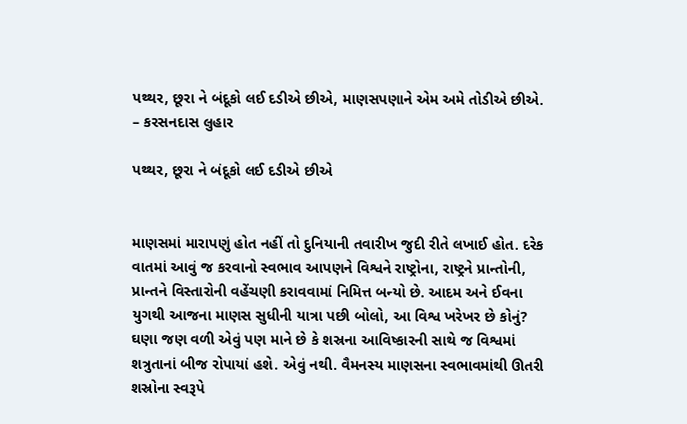પથ્થર, છૂરા ને બંદૂકો લઈ દડીએ છીએ, માણસપણાને એમ અમે તોડીએ છીએ. – કરસનદાસ લુહાર

પથ્થર, છૂરા ને બંદૂકો લઈ દડીએ છીએ


માણસમાં મારાપણું હોત નહીં તો દુનિયાની તવારીખ જુદી રીતે લખાઈ હોત. દરેક વાતમાં આવું જ કરવાનો સ્વભાવ આપણને વિશ્વને રાષ્ટ્રોના, રાષ્ટ્રને પ્રાન્તોની, પ્રાન્તને વિસ્તારોની વહેંચણી કરાવવામાં નિમિત્ત બન્યો છે. આદમ અને ઈવના યુગથી આજના માણસ સુધીની યાત્રા પછી બોલો, આ વિશ્વ ખરેખર છે કોનું? ઘણા જણ વળી એવું પણ માને છે કે શસ્રના આવિષ્કારની સાથે જ વિશ્વમાં શત્રુતાનાં બીજ રોપાયાં હશે. એવું નથી. વૈમનસ્ય માણસના સ્વભાવમાંથી ઊતરી શસ્રોના સ્વરૂપે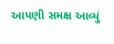આપણી સમક્ષ આવ્યું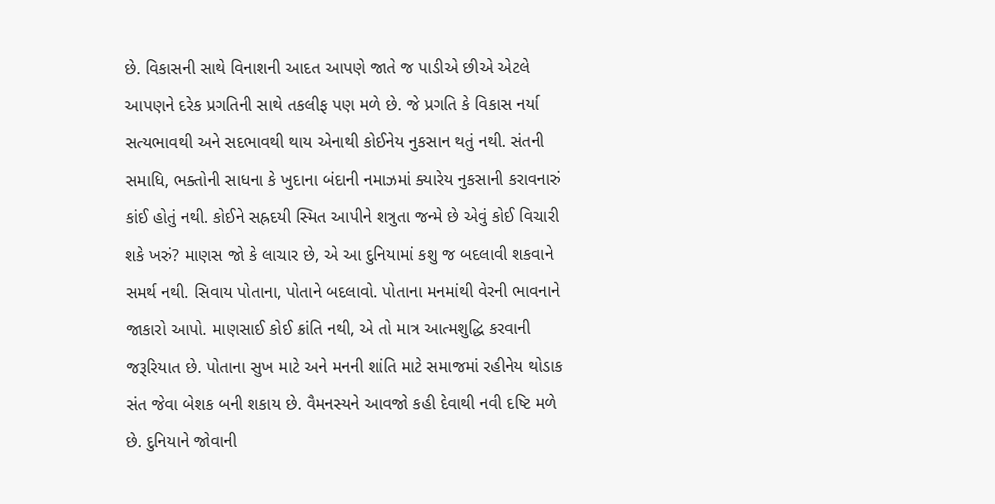છે. વિકાસની સાથે વિનાશની આદત આપણે જાતે જ પાડીએ છીએ એટલે આપણને દરેક પ્રગતિની સાથે તકલીફ પણ મળે છે. જે પ્રગતિ કે વિકાસ નર્યા સત્યભાવથી અને સદભાવથી થાય એનાથી કોઈનેય નુકસાન થતું નથી. સંતની સમાધિ, ભક્તોની સાધના કે ખુદાના બંદાની નમાઝમાં ક્યારેય નુકસાની કરાવનારું કાંઈ હોતું નથી. કોઈને સહ્રદયી સ્મિત આપીને શત્રુતા જન્મે છે એવું કોઈ વિચારી શકે ખરું? માણસ જો કે લાચાર છે, એ આ દુનિયામાં કશુ જ બદલાવી શકવાને સમર્થ નથી. સિવાય પોતાના, પોતાને બદલાવો. પોતાના મનમાંથી વેરની ભાવનાને જાકારો આપો. માણસાઈ કોઈ ક્રાંતિ નથી, એ તો માત્ર આત્મશુદ્ધિ કરવાની જરૂરિયાત છે. પોતાના સુખ માટે અને મનની શાંતિ માટે સમાજમાં રહીનેય થોડાક સંત જેવા બેશક બની શકાય છે. વૈમનસ્યને આવજો કહી દેવાથી નવી દષ્ટિ મળે છે. દુનિયાને જોવાની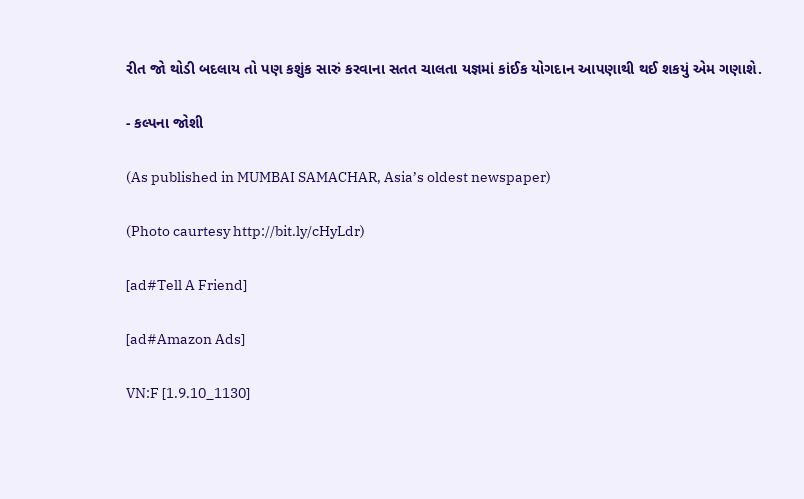રીત જો થોડી બદલાય તો પણ કશુંક સારું કરવાના સતત ચાલતા યજ્ઞમાં કાંઈક યોગદાન આપણાથી થઈ શકયું એમ ગણાશે.

- કલ્પના જોશી

(As published in MUMBAI SAMACHAR, Asia’s oldest newspaper)

(Photo caurtesy http://bit.ly/cHyLdr)

[ad#Tell A Friend]

[ad#Amazon Ads]

VN:F [1.9.10_1130]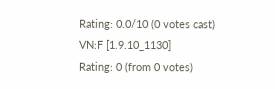Rating: 0.0/10 (0 votes cast)
VN:F [1.9.10_1130]
Rating: 0 (from 0 votes)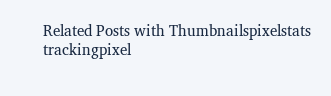Related Posts with Thumbnailspixelstats trackingpixel